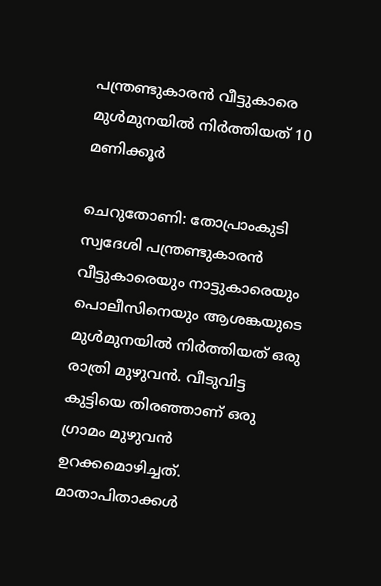പന്ത്രണ്ടുകാരൻ വീട്ടുകാരെ മുൾമുനയിൽ നിർത്തിയത് 10 മണിക്കൂർ

ചെറുതോണി: തോപ്രാംകുടി സ്വദേശി പന്ത്രണ്ടുകാരൻ വീട്ടുകാരെയും നാട്ടുകാരെയും പൊലീസിനെയും ആശങ്കയുടെ മുൾമുനയിൽ നിർത്തിയത് ഒരു രാത്രി മുഴുവൻ. വീടുവിട്ട കുട്ടിയെ തിരഞ്ഞാണ് ഒരു ഗ്രാമം മുഴുവൻ ഉറക്കമൊഴിച്ചത്. മാതാപിതാക്കൾ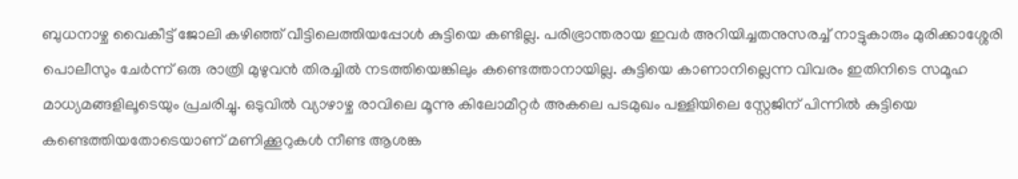ബുധനാഴ്ച വൈകീട്ട് ജോലി കഴിഞ്ഞ് വീട്ടിലെത്തിയപ്പോൾ കുട്ടിയെ കണ്ടില്ല. പരിഭ്രാന്തരായ ഇവർ അറിയിച്ചതനുസരച്ച് നാട്ടുകാരും മുരിക്കാശ്ശേരി പൊലീസും ചേർന്ന് ഒരു രാത്രി മുഴുവൻ തിരച്ചിൽ നടത്തിയെങ്കിലും കണ്ടെത്താനായില്ല. കുട്ടിയെ കാണാനില്ലെന്ന വിവരം ഇതിനിടെ സമൂഹ മാധ്യമങ്ങളിലൂടെയും പ്രചരിച്ചു. ഒടുവിൽ വ്യാഴാഴ്ച രാവിലെ മൂന്നു കിലോമീറ്റർ അകലെ പടമുഖം പള്ളിയിലെ സ്റ്റേജിന് പിന്നിൽ കുട്ടിയെ കണ്ടെത്തിയതോടെയാണ് മണിക്കൂറുകൾ നീണ്ട ആശങ്ക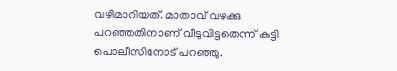വഴിമാറിയത്. മാതാവ് വഴക്കു പറഞ്ഞതിനാണ് വീടുവിട്ടതെന്ന് കുട്ടി പൊലീസിനോട് പറഞ്ഞു.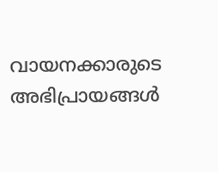വായനക്കാരുടെ അഭിപ്രായങ്ങള്‍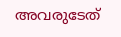അവരുടേത്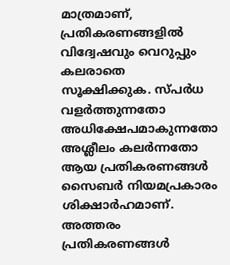മാത്രമാണ്, പ്രതികരണങ്ങളിൽ വിദ്വേഷവും വെറുപ്പും കലരാതെ സൂക്ഷിക്കുക. സ്പർധ വളർത്തുന്നതോ അധിക്ഷേപമാകുന്നതോ അശ്ലീലം കലർന്നതോ ആയ പ്രതികരണങ്ങൾ സൈബർ നിയമപ്രകാരം ശിക്ഷാർഹമാണ്. അത്തരം പ്രതികരണങ്ങൾ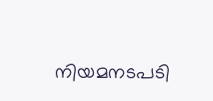നിയമനടപടി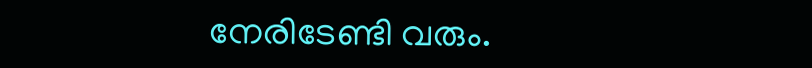നേരിടേണ്ടി വരും.